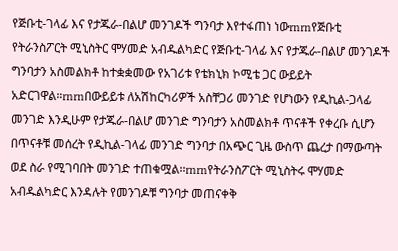የጅቡቲ-ገላፊ እና የታጁራ-በልሆ መንገዶች ግንባታ እየተፋጠነ ነውrnrnየጅቡቲ የትራንስፖርት ሚኒስትር ሞሃመድ አብዱልካድር የጅቡቲ-ገላፊ እና የታጁራ-በልሆ መንገዶች ግንባታን አስመልክቶ ከተቋቋመው የአገሪቱ የቴክኒክ ኮሚቴ ጋር ውይይት አድርገዋል።rnrnበውይይቱ ለአሽከርካሪዎች አስቸጋሪ መንገድ የሆነውን የዲኪል-ጋላፊ መንገድ እንዲሁም የታጁራ-በልሆ መንገድ ግንባታን አስመልክቶ ጥናቶች የቀረቡ ሲሆን በጥናቶቹ መሰረት የዲኪል-ገላፊ መንገድ ግንባታ በአጭር ጊዜ ውስጥ ጨረታ በማውጣት ወደ ስራ የሚገባበት መንገድ ተጠቁሟል፡፡rnrnየትራንስፖርት ሚኒስትሩ ሞሃመድ አብዱልካድር እንዳሉት የመንገዶቹ ግንባታ መጠናቀቅ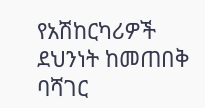የአሽከርካሪዎች ደህንነት ከመጠበቅ ባሻገር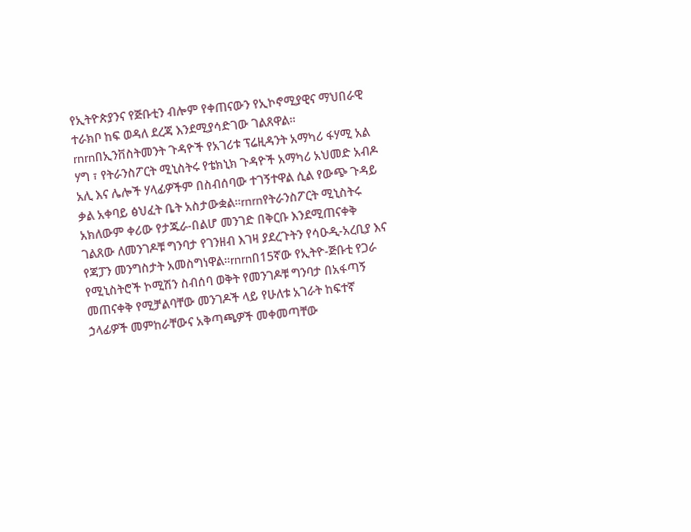የኢትዮጵያንና የጅቡቲን ብሎም የቀጠናውን የኢኮኖሚያዊና ማህበራዊ ተራክቦ ከፍ ወዳለ ደረጃ እንደሚያሳድገው ገልጸዋል፡፡rnrnበኢንቨስትመንት ጉዳዮች የአገሪቱ ፕሬዚዳንት አማካሪ ፋሃሚ አል ሃግ ፣ የትራንስፖርት ሚኒስትሩ የቴክኒክ ጉዳዮች አማካሪ አህመድ አብዶ አሊ እና ሌሎች ሃላፊዎችም በስብሰባው ተገኝተዋል ሲል የውጭ ጉዳይ ቃል አቀባይ ፅህፈት ቤት አስታውቋል።rnrnየትራንስፖርት ሚኒስትሩ አክለውም ቀሪው የታጁራ-በልሆ መንገድ በቅርቡ እንደሚጠናቀቅ ገልጸው ለመንገዶቹ ግንባታ የገንዘብ እገዛ ያደረጉትን የሳዑዲ-አረቢያ እና የጃፓን መንግስታት አመስግነዋል፡፡rnrnበ15ኛው የኢትዮ-ጅቡቲ የጋራ የሚኒስትሮች ኮሚሽን ስብሰባ ወቅት የመንገዶቹ ግንባታ በአፋጣኝ መጠናቀቅ የሚቻልባቸው መንገዶች ላይ የሁለቱ አገራት ከፍተኛ ኃላፊዎች መምከራቸውና አቅጣጫዎች መቀመጣቸው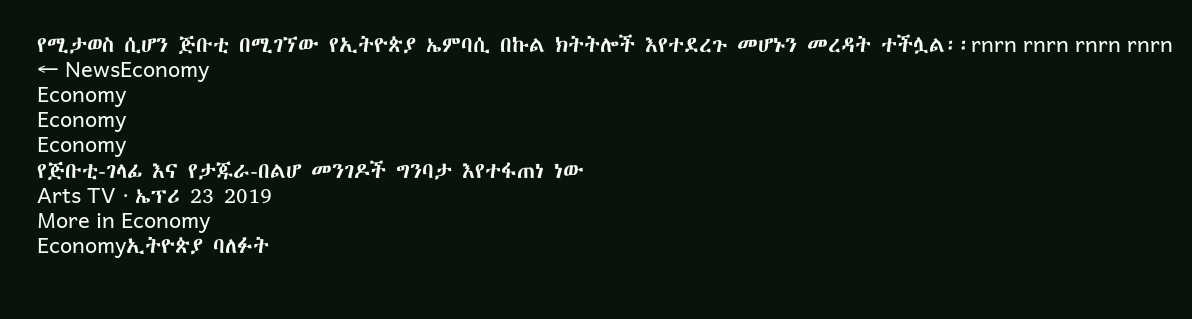የሚታወስ ሲሆን ጅቡቲ በሚገኘው የኢትዮጵያ ኤምባሲ በኩል ክትትሎች እየተደረጉ መሆኑን መረዳት ተችሏል፡፡rnrn rnrn rnrn rnrn
← NewsEconomy
Economy
Economy
Economy
የጅቡቲ-ገላፊ እና የታጁራ-በልሆ መንገዶች ግንባታ እየተፋጠነ ነው
Arts TV · ኤፕሪ 23 2019
More in Economy
Economyኢትዮጵያ ባለፉት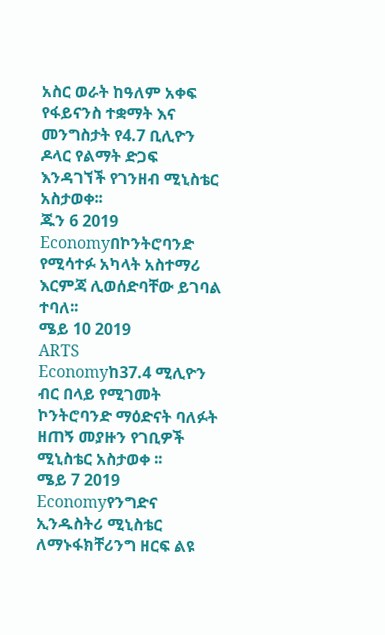አስር ወራት ከዓለም አቀፍ የፋይናንስ ተቋማት እና መንግስታት የ4.7 ቢሊዮን ዶላር የልማት ድጋፍ እንዳገኘች የገንዘብ ሚኒስቴር አስታወቀ፡፡
ጁን 6 2019
Economyበኮንትሮባንድ የሚሳተፉ አካላት አስተማሪ እርምጃ ሊወሰድባቸው ይገባል ተባለ፡፡
ሜይ 10 2019
ARTS
Economyከ37.4 ሚሊዮን ብር በላይ የሚገመት ኮንትሮባንድ ማዕድናት ባለፉት ዘጠኝ መያዙን የገቢዎች ሚኒስቴር አስታወቀ ፡፡
ሜይ 7 2019
Economyየንግድና ኢንዱስትሪ ሚኒስቴር ለማኑፋክቸሪንግ ዘርፍ ልዩ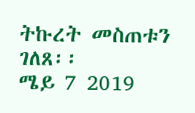ትኩረት መስጠቱን ገለጸ፡፡
ሜይ 7 2019